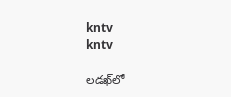kntv
kntv

లడఖ్‌లో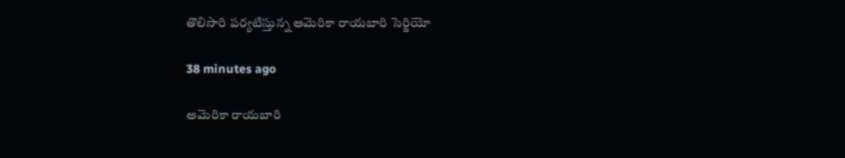తొలిసారి పర్యటిస్తున్న అమెరికా రాయబారి సెర్జియో

38 minutes ago

అమెరికా రాయబారి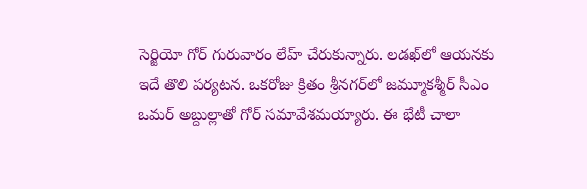సెర్జియో గోర్ గురువారం లేహ్ చేరుకున్నారు. లడఖ్‌లో ఆయనకు ఇదే తొలి పర్యటన. ఒకరోజు క్రితం శ్రీనగర్‌లో జమ్మూకశ్మీర్ సీఎం ఒమర్ అబ్దుల్లాతో గోర్ సమావేశమయ్యారు. ఈ భేటీ చాలా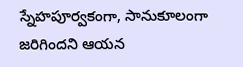స్నేహపూర్వకంగా, సానుకూలంగా జరిగిందని ఆయన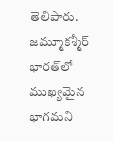తెలిపారు. జమ్మూకశ్మీర్ భారత్‌లో ముఖ్యమైన భాగమని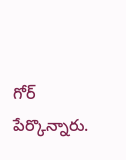గోర్ పేర్కొన్నారు.